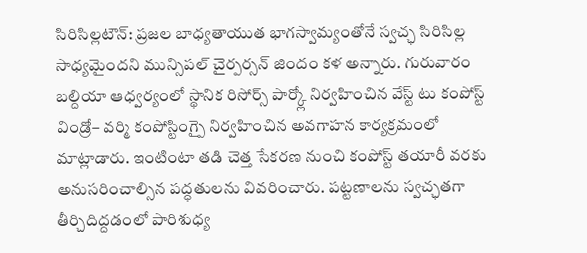సిరిసిల్లటౌన్: ప్రజల బాధ్యతాయుత భాగస్వామ్యంతోనే స్వచ్ఛ సిరిసిల్ల సాధ్యమైందని మున్సిపల్ చైర్పర్సన్ జిందం కళ అన్నారు. గురువారం బల్దియా ఆధ్వర్యంలో స్థానిక రిసోర్స్ పార్క్లో నిర్వహించిన వేస్ట్ టు కంపోస్ట్ విండ్రో– వర్మి కంపోస్టింగ్పై నిర్వహించిన అవగాహన కార్యక్రమంలో మాట్లాడారు. ఇంటింటా తడి చెత్త సేకరణ నుంచి కంపోస్ట్ తయారీ వరకు అనుసరించాల్సిన పద్ధతులను వివరించారు. పట్టణాలను స్వచ్ఛతగా తీర్చిదిద్దడంలో పారిశుధ్య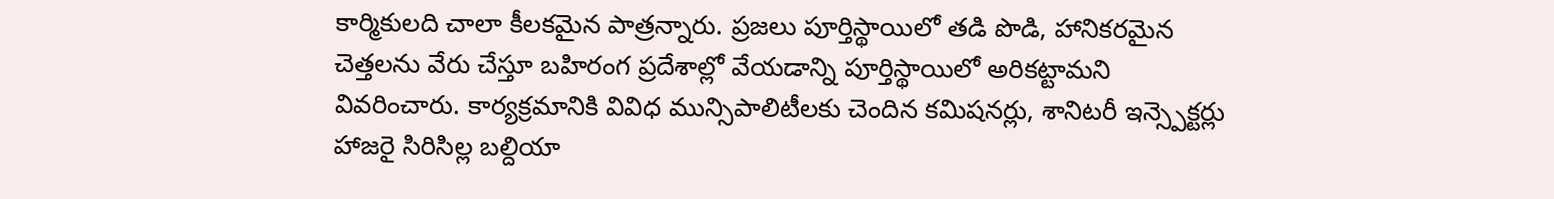కార్మికులది చాలా కీలకమైన పాత్రన్నారు. ప్రజలు పూర్తిస్థాయిలో తడి పొడి, హానికరమైన చెత్తలను వేరు చేస్తూ బహిరంగ ప్రదేశాల్లో వేయడాన్ని పూర్తిస్థాయిలో అరికట్టామని వివరించారు. కార్యక్రమానికి వివిధ మున్సిపాలిటీలకు చెందిన కమిషనర్లు, శానిటరీ ఇన్స్పెక్టర్లు హాజరై సిరిసిల్ల బల్దియా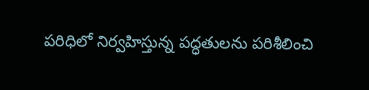పరిధిలో నిర్వహిస్తున్న పద్ధతులను పరిశీలించి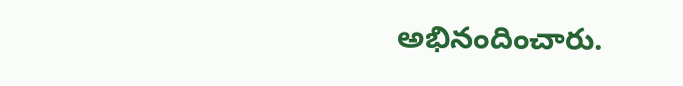అభినందించారు.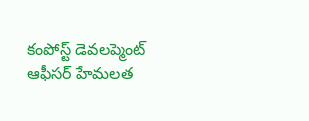కంపోస్ట్ డెవలప్మెంట్ ఆఫీసర్ హేమలత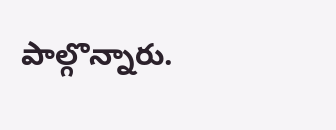పాల్గొన్నారు.